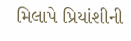મિલાપે પ્રિયાંશીની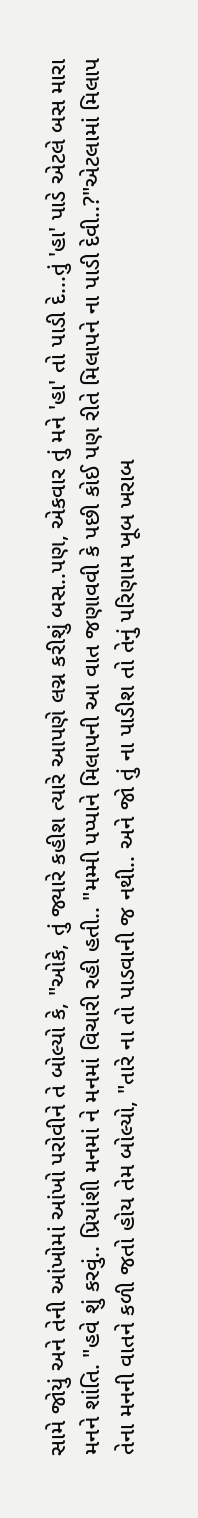સામે જોયું અને તેની આંખોમાં આંખો પરોવીને તે બોલ્યો કે, "ઓકે, તું જ્યારે કહીશ ત્યારે આપણે લગ્ન કરીશું બસ..પણ, એકવાર તું મને 'હા' તો પાડી દે...તું 'હા' પાડે એટલે બસ મારા મનને શાંતિ. "હવે શું કરવું.. પ્રિયાંશી મનમાં ને મનમાં વિચારી રહી હતી.. "મમ્મી પપ્પાને મિલાપની આ વાત જણાવવી કે પછી કોઈ પણ રીતે મિલાપને ના પાડી દેવી..?"એટલામાં મિલાપ તેના મનની વાતને કળી જતો હોય તેમ બોલ્યો, "તારે ના તો પાડવાની જ નથી.. અને જો તું ના પાડીશ તો તેનું પરિણામ ખૂબ ખરાબ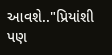આવશે.."પ્રિયાંશી પણ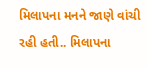મિલાપના મનને જાણે વાંચી રહી હતી.. મિલાપના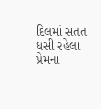દિલમાં સતત ધસી રહેલા પ્રેમના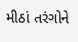મીઠાં તરંગોને